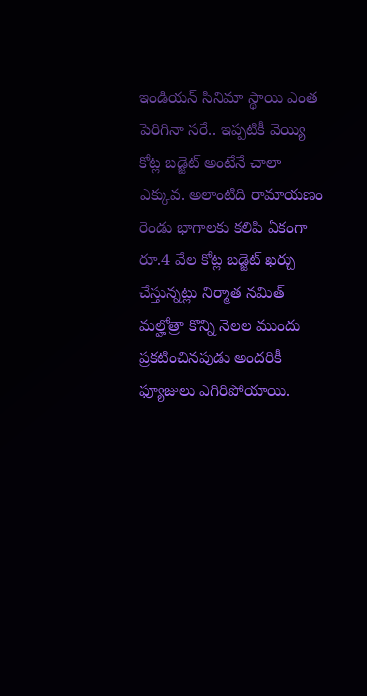ఇండియన్ సినిమా స్థాయి ఎంత పెరిగినా సరే.. ఇప్పటికీ వెయ్యి కోట్ల బడ్జెట్ అంటేనే చాలా ఎక్కువ. అలాంటిది రామాయణం రెండు భాగాలకు కలిపి ఏకంగా రూ.4 వేల కోట్ల బడ్జెట్ ఖర్చు చేస్తున్నట్లు నిర్మాత నమిత్ మల్హోత్రా కొన్ని నెలల ముందు ప్రకటించినపుడు అందరికీ ఫ్యూజులు ఎగిరిపోయాయి.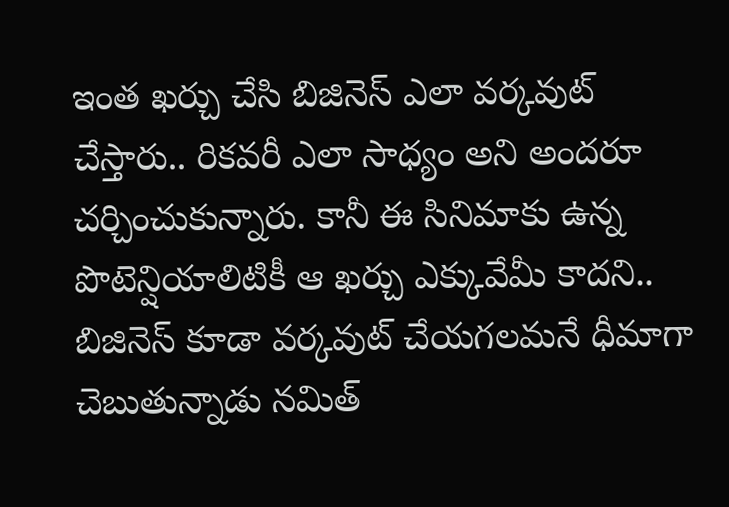ఇంత ఖర్చు చేసి బిజినెస్ ఎలా వర్కవుట్ చేస్తారు.. రికవరీ ఎలా సాధ్యం అని అందరూ చర్చించుకున్నారు. కానీ ఈ సినిమాకు ఉన్న పొటెన్షియాలిటికీ ఆ ఖర్చు ఎక్కువేమీ కాదని.. బిజినెస్ కూడా వర్కవుట్ చేయగలమనే ధీమాగా చెబుతున్నాడు నమిత్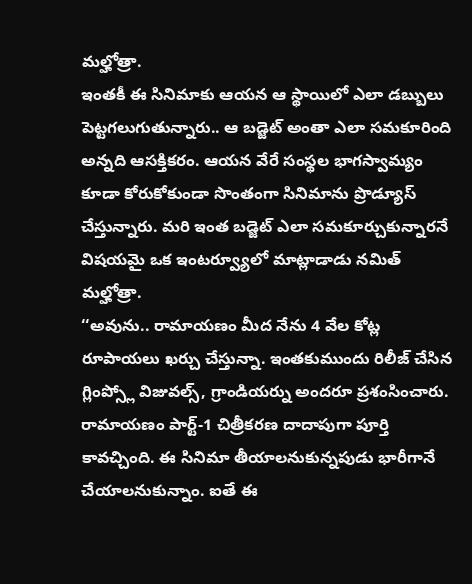మల్హోత్రా.
ఇంతకీ ఈ సినిమాకు ఆయన ఆ స్థాయిలో ఎలా డబ్బులు పెట్టగలుగుతున్నారు.. ఆ బడ్జెట్ అంతా ఎలా సమకూరింది అన్నది ఆసక్తికరం. ఆయన వేరే సంస్థల భాగస్వామ్యం కూడా కోరుకోకుండా సొంతంగా సినిమాను ప్రొడ్యూస్ చేస్తున్నారు. మరి ఇంత బడ్జెట్ ఎలా సమకూర్చుకున్నారనే విషయమై ఒక ఇంటర్వ్యూలో మాట్లాడాడు నమిత్ మల్హోత్రా.
‘‘అవును.. రామాయణం మీద నేను 4 వేల కోట్ల రూపాయలు ఖర్చు చేస్తున్నా. ఇంతకుముందు రిలీజ్ చేసిన గ్లింప్స్లో విజువల్స్, గ్రాండియర్ను అందరూ ప్రశంసించారు. రామాయణం పార్ట్-1 చిత్రీకరణ దాదాపుగా పూర్తి కావచ్చింది. ఈ సినిమా తీయాలనుకున్నపుడు భారీగానే చేయాలనుకున్నాం. ఐతే ఈ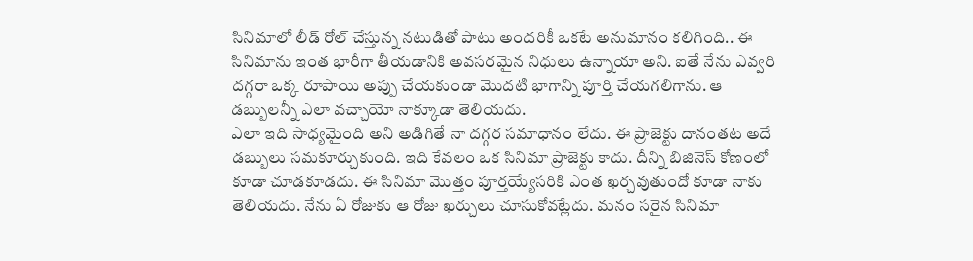సినిమాలో లీడ్ రోల్ చేస్తున్న నటుడితో పాటు అందరికీ ఒకటే అనుమానం కలిగింది.. ఈ సినిమాను ఇంత భారీగా తీయడానికి అవసరమైన నిధులు ఉన్నాయా అని. ఐతే నేను ఎవ్వరి దగ్గరా ఒక్క రూపాయి అప్పు చేయకుండా మొదటి భాగాన్ని పూర్తి చేయగలిగాను. ఆ డబ్బులన్నీ ఎలా వచ్చాయో నాక్కూడా తెలియదు.
ఎలా ఇది సాధ్యమైంది అని అడిగితే నా దగ్గర సమాధానం లేదు. ఈ ప్రాజెక్టు దానంతట అదే డబ్బులు సమకూర్చుకుంది. ఇది కేవలం ఒక సినిమా ప్రాజెక్టు కాదు. దీన్ని బిజినెస్ కోణంలో కూడా చూడకూడదు. ఈ సినిమా మొత్తం పూర్తయ్యేసరికి ఎంత ఖర్చవుతుందో కూడా నాకు తెలియదు. నేను ఏ రోజుకు ఆ రోజు ఖర్చులు చూసుకోవట్లేదు. మనం సరైన సినిమా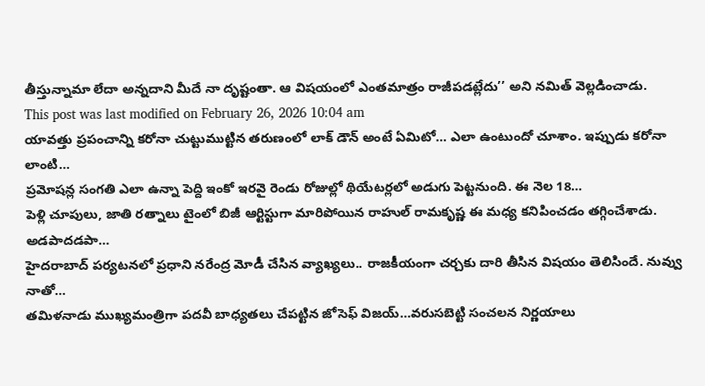తీస్తున్నామా లేదా అన్నదాని మీదే నా దృష్టంతా. ఆ విషయంలో ఎంతమాత్రం రాజీపడట్లేదు’’ అని నమిత్ వెల్లడించాడు.
This post was last modified on February 26, 2026 10:04 am
యావత్తు ప్రపంచాన్ని కరోనా చుట్టుముట్టిన తరుణంలో లాక్ డౌన్ అంటే ఏమిటో… ఎలా ఉంటుందో చూశాం. ఇప్పుడు కరోనా లాంటి…
ప్రమోషన్ల సంగతి ఎలా ఉన్నా పెద్ది ఇంకో ఇరవై రెండు రోజుల్లో థియేటర్లలో అడుగు పెట్టనుంది. ఈ నెల 18…
పెళ్లి చూపులు, జాతి రత్నాలు టైంలో బిజీ ఆర్టిస్టుగా మారిపోయిన రాహుల్ రామకృష్ణ ఈ మధ్య కనిపించడం తగ్గించేశాడు. అడపాదడపా…
హైదరాబాద్ పర్యటనలో ప్రధాని నరేంద్ర మోడీ చేసిన వ్యాఖ్యలు.. రాజకీయంగా చర్చకు దారి తీసిన విషయం తెలిసిందే. నువ్వు నాతో…
తమిళనాడు ముఖ్యమంత్రిగా పదవీ బాధ్యతలు చేపట్టిన జోసెఫ్ విజయ్…వరుసబెట్టి సంచలన నిర్ణయాలు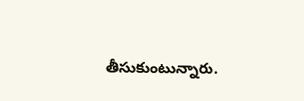తీసుకుంటున్నారు.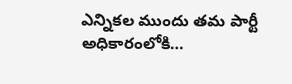ఎన్నికల ముందు తమ పార్టీ అధికారంలోకి…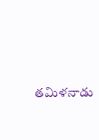తమిళనాడు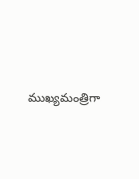ముఖ్యమంత్రిగా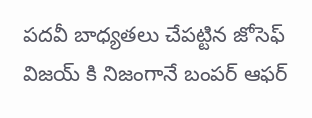పదవీ బాధ్యతలు చేపట్టిన జోసెఫ్ విజయ్ కి నిజంగానే బంపర్ ఆఫర్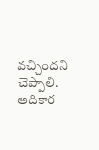వచ్చిందని చెప్పాలి. అదికార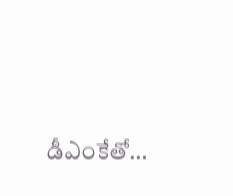డీఎంకేతో…